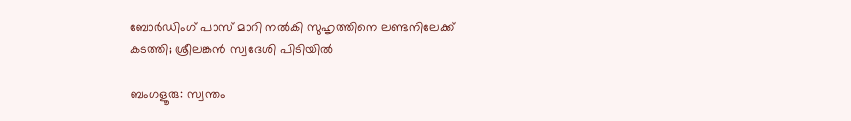ബോർഡിംഗ് പാസ് മാറി നൽകി സുഹൃത്തിനെ ലണ്ടനിലേക്ക് കടത്തി; ശ്രീലങ്കൻ സ്വദേശി പിടിയിൽ

ബംഗളൂരു: സ്വന്തം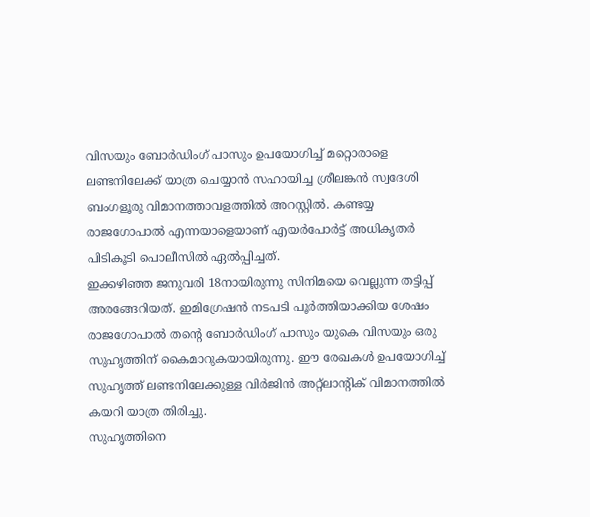വിസയും ബോർഡിംഗ് പാസും ഉപയോഗിച്ച് മറ്റൊരാളെ ലണ്ടനിലേക്ക് യാത്ര ചെയ്യാൻ സഹായിച്ച ശ്രീലങ്കൻ സ്വദേശി ബംഗളൂരു വിമാനത്താവളത്തിൽ അറസ്റ്റിൽ. കണ്ടയ്യ രാജഗോപാൽ എന്നയാളെയാണ് എയർപോർട്ട് അധികൃതർ പിടികൂടി പൊലീസിൽ ഏൽപ്പിച്ചത്.
ഇക്കഴിഞ്ഞ ജനുവരി 18നായിരുന്നു സിനിമയെ വെല്ലുന്ന തട്ടിപ്പ് അരങ്ങേറിയത്. ഇമിഗ്രേഷൻ നടപടി പൂർത്തിയാക്കിയ ശേഷം രാജഗോപാൽ തന്റെ ബോർഡിംഗ് പാസും യുകെ വിസയും ഒരു സുഹൃത്തിന് കൈമാറുകയായിരുന്നു. ഈ രേഖകൾ ഉപയോഗിച്ച് സുഹൃത്ത് ലണ്ടനിലേക്കുള്ള വിർജിൻ അറ്റ്ലാന്റിക് വിമാനത്തിൽ കയറി യാത്ര തിരിച്ചു.
സുഹൃത്തിനെ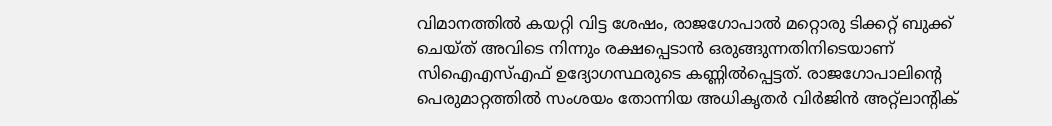വിമാനത്തിൽ കയറ്റി വിട്ട ശേഷം, രാജഗോപാൽ മറ്റൊരു ടിക്കറ്റ് ബുക്ക് ചെയ്ത് അവിടെ നിന്നും രക്ഷപ്പെടാൻ ഒരുങ്ങുന്നതിനിടെയാണ് സിഐഎസ്എഫ് ഉദ്യോഗസ്ഥരുടെ കണ്ണിൽപ്പെട്ടത്. രാജഗോപാലിന്റെ പെരുമാറ്റത്തിൽ സംശയം തോന്നിയ അധികൃതർ വിർജിൻ അറ്റ്ലാന്റിക്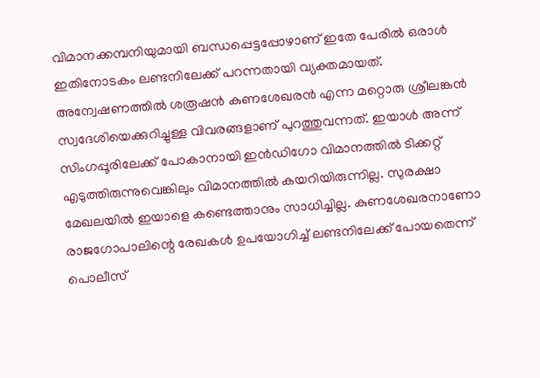വിമാനക്കമ്പനിയുമായി ബന്ധപ്പെട്ടപ്പോഴാണ് ഇതേ പേരിൽ ഒരാൾ ഇതിനോടകം ലണ്ടനിലേക്ക് പറന്നതായി വ്യക്തമായത്.
അന്വേഷണത്തിൽ ശരൂഷൻ കുണശേഖരൻ എന്ന മറ്റൊരു ശ്രീലങ്കൻ സ്വദേശിയെക്കുറിച്ചുള്ള വിവരങ്ങളാണ് പുറത്തുവന്നത്. ഇയാൾ അന്ന് സിംഗപ്പൂരിലേക്ക് പോകാനായി ഇൻഡിഗോ വിമാനത്തിൽ ടിക്കറ്റ് എടുത്തിരുന്നുവെങ്കിലും വിമാനത്തിൽ കയറിയിരുന്നില്ല. സുരക്ഷാ മേഖലയിൽ ഇയാളെ കണ്ടെത്താനും സാധിച്ചില്ല. കുണശേഖരനാണോ രാജഗോപാലിന്റെ രേഖകൾ ഉപയോഗിച്ച് ലണ്ടനിലേക്ക് പോയതെന്ന് പൊലീസ്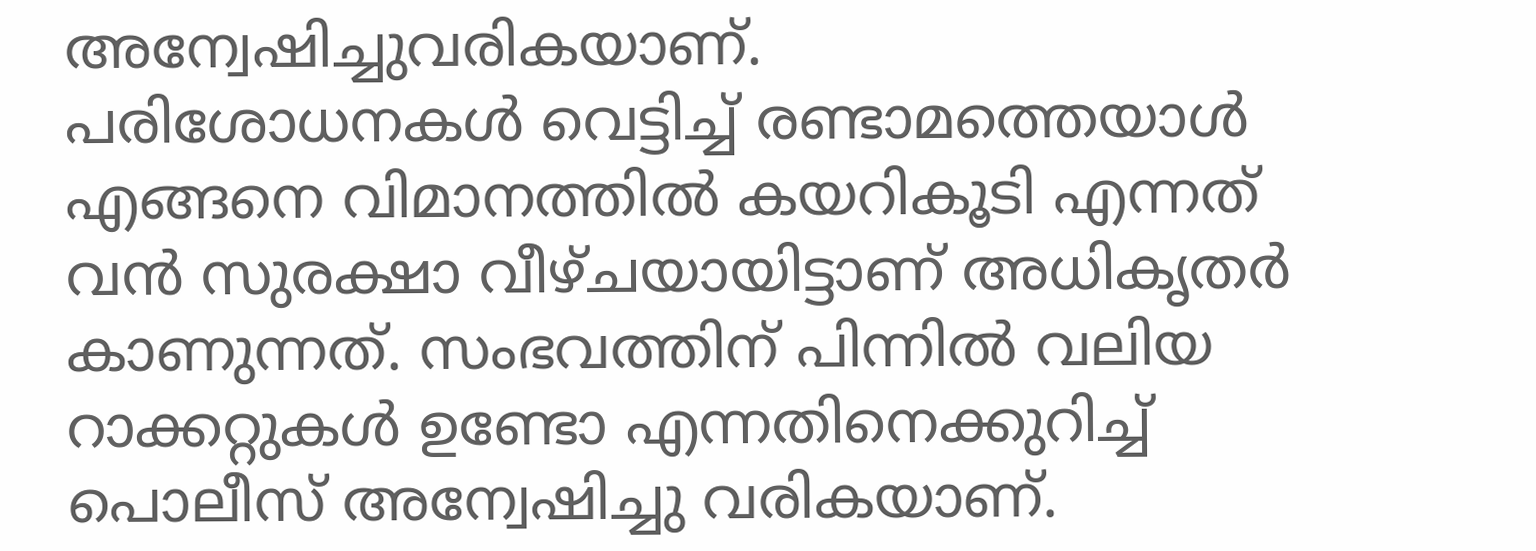അന്വേഷിച്ചുവരികയാണ്.
പരിശോധനകൾ വെട്ടിച്ച് രണ്ടാമത്തെയാൾ എങ്ങനെ വിമാനത്തിൽ കയറികൂടി എന്നത് വൻ സുരക്ഷാ വീഴ്ചയായിട്ടാണ് അധികൃതർ കാണുന്നത്. സംഭവത്തിന് പിന്നിൽ വലിയ റാക്കറ്റുകൾ ഉണ്ടോ എന്നതിനെക്കുറിച്ച് പൊലീസ് അന്വേഷിച്ചു വരികയാണ്.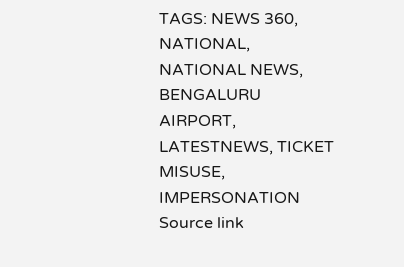TAGS: NEWS 360, NATIONAL, NATIONAL NEWS, BENGALURU AIRPORT, LATESTNEWS, TICKET MISUSE, IMPERSONATION
Source link